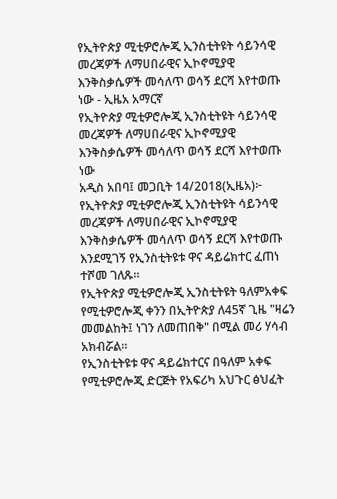የኢትዮጵያ ሚቲዎሮሎጂ ኢንስቲትዩት ሳይንሳዊ መረጃዎች ለማሀበራዊና ኢኮኖሚያዊ እንቅስቃሴዎች መሳለጥ ወሳኝ ደርሻ እየተወጡ ነው - ኢዜአ አማርኛ
የኢትዮጵያ ሚቲዎሮሎጂ ኢንስቲትዩት ሳይንሳዊ መረጃዎች ለማሀበራዊና ኢኮኖሚያዊ እንቅስቃሴዎች መሳለጥ ወሳኝ ደርሻ እየተወጡ ነው
አዲስ አበባ፤ መጋቢት 14/2018(ኢዜአ)፦ የኢትዮጵያ ሚቲዎሮሎጂ ኢንስቲትዩት ሳይንሳዊ መረጃዎች ለማሀበራዊና ኢኮኖሚያዊ እንቅስቃሴዎች መሳለጥ ወሳኝ ደርሻ እየተወጡ እንደሚገኝ የኢንስቲትዩቱ ዋና ዳይሬክተር ፈጠነ ተሾመ ገለጹ።
የኢትዮጵያ ሚቲዎሮሎጂ ኢንስቲትዩት ዓለምአቀፍ የሚቲዎሮሎጂ ቀንን በኢትዮጵያ ለ45ኛ ጊዜ "ዛሬን መመልከት፤ ነገን ለመጠበቅ" በሚል መሪ ሃሳብ አክብሯል።
የኢንስቲትዩቱ ዋና ዳይሬክተርና በዓለም አቀፍ የሚቲዎሮሎጂ ድርጅት የአፍሪካ አህጉር ፅህፈት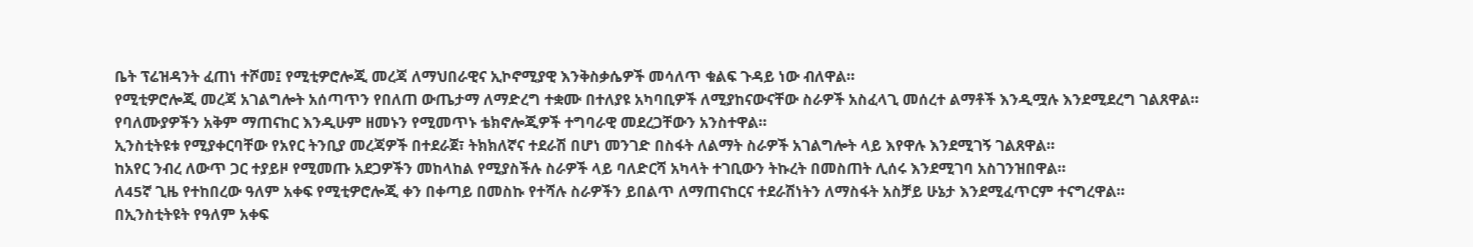ቤት ፕሬዝዳንት ፈጠነ ተሾመ፤ የሚቲዎሮሎጂ መረጃ ለማህበራዊና ኢኮኖሚያዊ እንቅስቃሴዎች መሳለጥ ቁልፍ ጉዳይ ነው ብለዋል።
የሚቲዎሮሎጂ መረጃ አገልግሎት አሰጣጥን የበለጠ ውጤታማ ለማድረግ ተቋሙ በተለያዩ አካባቢዎች ለሚያከናውናቸው ስራዎች አስፈላጊ መሰረተ ልማቶች እንዲሟሉ እንደሚደረግ ገልጸዋል።
የባለሙያዎችን አቅም ማጠናከር እንዲሁም ዘመኑን የሚመጥኑ ቴክኖሎጂዎች ተግባራዊ መደረጋቸውን አንስተዋል።
ኢንስቲትዩቱ የሚያቀርባቸው የአየር ትንቢያ መረጃዎች በተደራጀ፣ ትክክለኛና ተደራሽ በሆነ መንገድ በስፋት ለልማት ስራዎች አገልግሎት ላይ እየዋሉ እንደሚገኝ ገልጸዋል።
ከአየር ንብረ ለውጥ ጋር ተያይዞ የሚመጡ አደጋዎችን መከላከል የሚያስችሉ ስራዎች ላይ ባለድርሻ አካላት ተገቢውን ትኩረት በመስጠት ሊሰሩ እንደሚገባ አስገንዝበዋል።
ለ45ኛ ጊዜ የተከበረው ዓለም አቀፍ የሚቲዎሮሎጂ ቀን በቀጣይ በመስኩ የተሻሉ ስራዎችን ይበልጥ ለማጠናከርና ተደራሽነትን ለማስፋት አስቻይ ሁኔታ እንደሚፈጥርም ተናግረዋል።
በኢንስቲትዩት የዓለም አቀፍ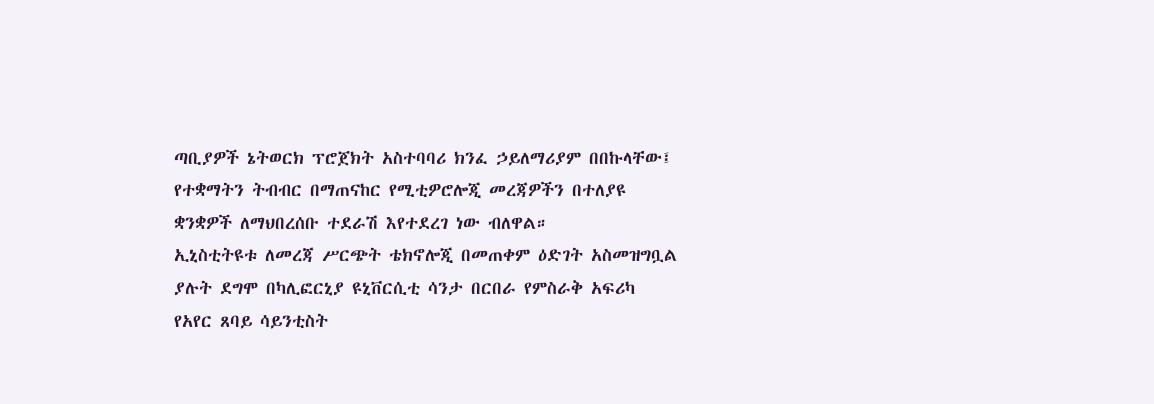ጣቢያዎች ኔትወርክ ፕሮጀክት አስተባባሪ ክንፈ ኃይለማሪያም በበኩላቸው፤ የተቋማትን ትብብር በማጠናከር የሚቲዎሮሎጂ መረጃዎችን በተለያዩ ቋንቋዎች ለማህበረሰቡ ተደራሽ እየተደረገ ነው ብለዋል።
ኢኒስቲትዩቱ ለመረጃ ሥርጭት ቴክኖሎጂ በመጠቀም ዕድገት አስመዝግቧል ያሉት ደግሞ በካሊፎርኒያ ዩኒቨርሲቲ ሳንታ በርበራ የምስራቅ አፍሪካ የአየር ጸባይ ሳይንቲስት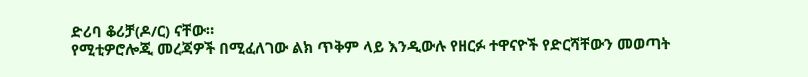ድሪባ ቆሪቻ(ዶ/ር) ናቸው።
የሚቲዎሮሎጂ መረጃዎች በሚፈለገው ልክ ጥቅም ላይ እንዲውሉ የዘርፉ ተዋናዮች የድርሻቸውን መወጣት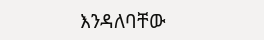እንዳለባቸው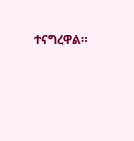ተናግረዋል።